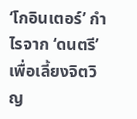‘โกอินเตอร์’ กำไรจาก ‘ดนตรี’ เพื่อเลี้ยงจิตวิญ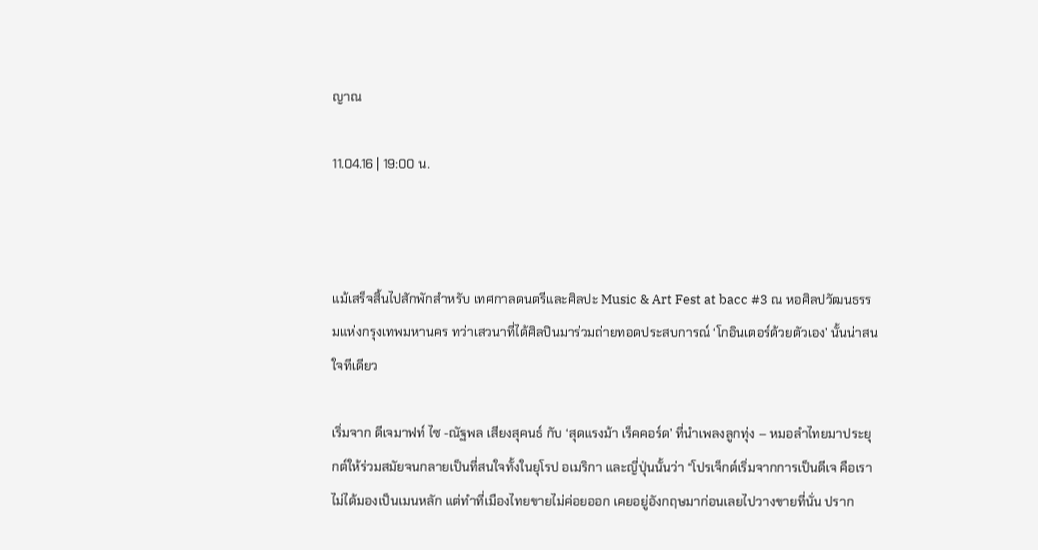ญาณ

11.04.16 | 19:00 น.



แม้เสร็จสิ้นไปสักพักสำหรับ เทศกาลดนตรีและศิลปะ Music & Art Fest at bacc #3 ณ หอศิลปวัฒนธรรมแห่งกรุงเทพมหานคร ทว่าเสวนาที่ได้ศิลปินมาร่วมถ่ายทอดประสบการณ์ ‘โกอินเตอร์ด้วยตัวเอง’ นั้นน่าสนใจทีเดียว

เริ่มจาก ดีเจมาฟท์ ไซ -ณัฐพล เสียงสุคนธ์ กับ ‘สุดแรงม้า เร็คคอร์ด’ ที่นำเพลงลูกทุ่ง – หมอลำไทยมาประยุกต์ให้ร่วมสมัยจนกลายเป็นที่สนใจทั้งในยุโรป อเมริกา และญี่ปุ่นนั้นว่า “โปรเจ็กต์เริ่มจากการเป็นดีเจ คือเราไม่ได้มองเป็นเมนหลัก แต่ทำที่เมืองไทยขายไม่ค่อยออก เคยอยู่อังกฤษมาก่อนเลยไปวางขายที่นั่น ปราก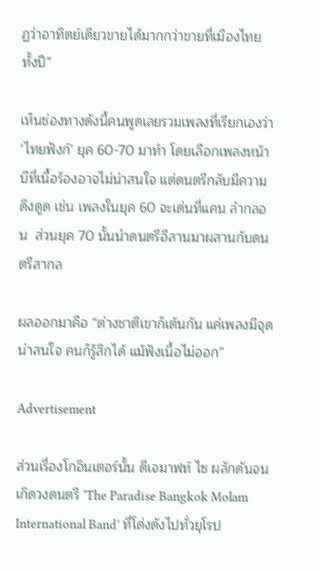ฏว่าอาทิตย์เดียวขายได้มากกว่าขายที่เมืองไทยทั้งปี”

เห็นช่องทางดังนี้คนพูดเลยรวมเพลงที่เรียกเองว่า ‘ไทยฟังก์’ ยุค 60-70 มาทำ โดยเลือกเพลงหน้าบีที่เนื้อร้องอาจไม่น่าสนใจ แต่ดนตรีกลับมีความดึงดูด เช่น เพลงในยุค 60 จะเด่นที่แคน ลำกลอน  ส่วนยุค 70 นั้นนำดนตรีอีสานมาผสานกับดนตรีสากล

ผลออกมาคือ “ต่างชาติเขาก็เต้นกัน แค่เพลงมีจุดน่าสนใจ คนก็รู้สึกได้ แม้ฟังเนื้อไม่ออก”

Advertisement

ส่วนเรื่องโกอินเตอร์นั้น ดีเจมาฟท์ ไซ ผลักดันจนเกิดวงดนตรี ‘The Paradise Bangkok Molam International Band’ ที่โด่งดังไปทั่วยุโรป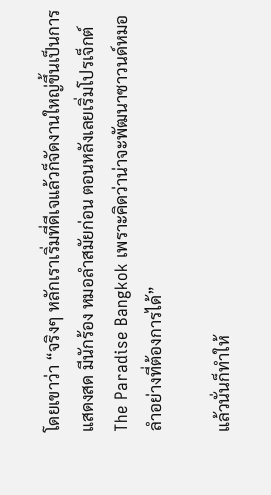โดยเขาว่า “จริงๆ หลักเราเริ่มที่ดีเจแล้วก็จัดงานใหญ่ขึ้นเป็นการแสดงสด มีนักร้อง หมอลำสมัยก่อน ตอนหลังเลยเริ่มโปรเจ็กต์ The Paradise Bangkok เพราะคิดว่าน่าจะพัฒนาซาวนด์หมอลำอย่างที่ต้องการได้”

แล้วนั่นก็ทำให้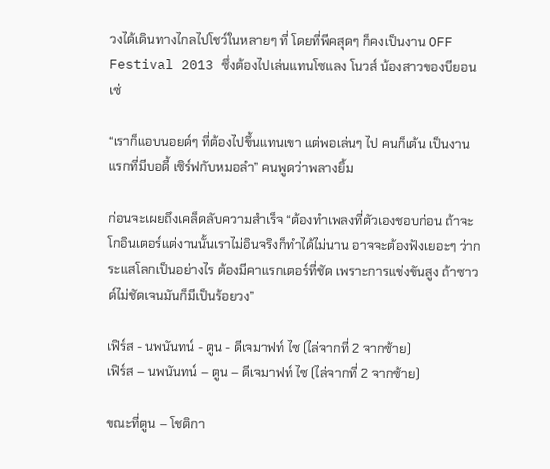วงได้เดินทางไกลไปโชว์ในหลายๆ ที่ โดยที่พีคสุดๆ ก็คงเป็นงาน OFF Festival 2013 ซึ่งต้องไปเล่นแทนโซแลง โนวส์ น้องสาวของบียอนเซ่

“เราก็แอบนอยด์ๆ ที่ต้องไปขึ้นแทนเขา แต่พอเล่นๆ ไป คนก็เต้น เป็นงานแรกที่มีบอดี้ เซิร์ฟกับหมอลำ” คนพูดว่าพลางยิ้ม

ก่อนจะเผยถึงเคล็ดลับความสำเร็จ “ต้องทำเพลงที่ตัวเองชอบก่อน ถ้าจะโกอินเตอร์แต่งานนั้นเราไม่อินจริงก็ทำได้ไม่นาน อาจจะต้องฟังเยอะๆ ว่ากระแสโลกเป็นอย่างไร ต้องมีคาแรกเตอร์ที่ชัด เพราะการแข่งขันสูง ถ้าซาวด์ไม่ชัดเจนมันก็มีเป็นร้อยวง”

เฟิร์ส - นพนันทน์ - ตูน - ดีเจมาฟท์ ไซ (ไล่จากที่ 2 จากซ้าย)
เฟิร์ส – นพนันทน์ – ตูน – ดีเจมาฟท์ ไซ (ไล่จากที่ 2 จากซ้าย)

ขณะที่ตูน – โชติกา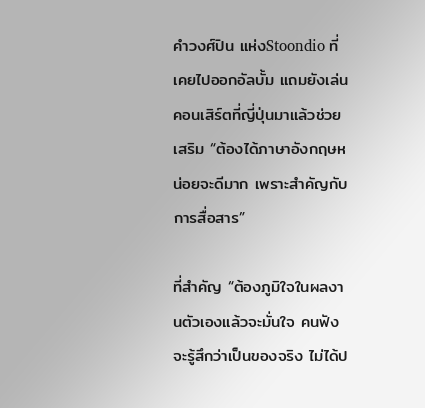คำวงศ์ปิน แห่งStoondio ที่เคยไปออกอัลบั้ม แถมยังเล่นคอนเสิร์ตที่ญี่ปุ่นมาแล้วช่วยเสริม “ต้องได้ภาษาอังกฤษหน่อยจะดีมาก เพราะสำคัญกับการสื่อสาร”

ที่สำคัญ “ต้องภูมิใจในผลงานตัวเองแล้วจะมั่นใจ คนฟังจะรู้สึกว่าเป็นของจริง ไม่ได้ป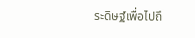ระดิษฐ์เพื่อไปถึ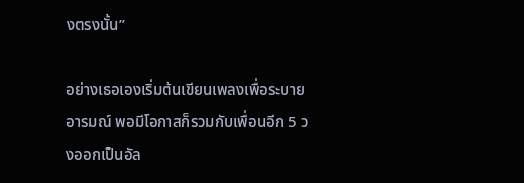งตรงนั้น”

อย่างเธอเองเริ่มต้นเขียนเพลงเพื่อระบายอารมณ์ พอมีโอกาสก็รวมกับเพื่อนอีก 5 วงออกเป็นอัล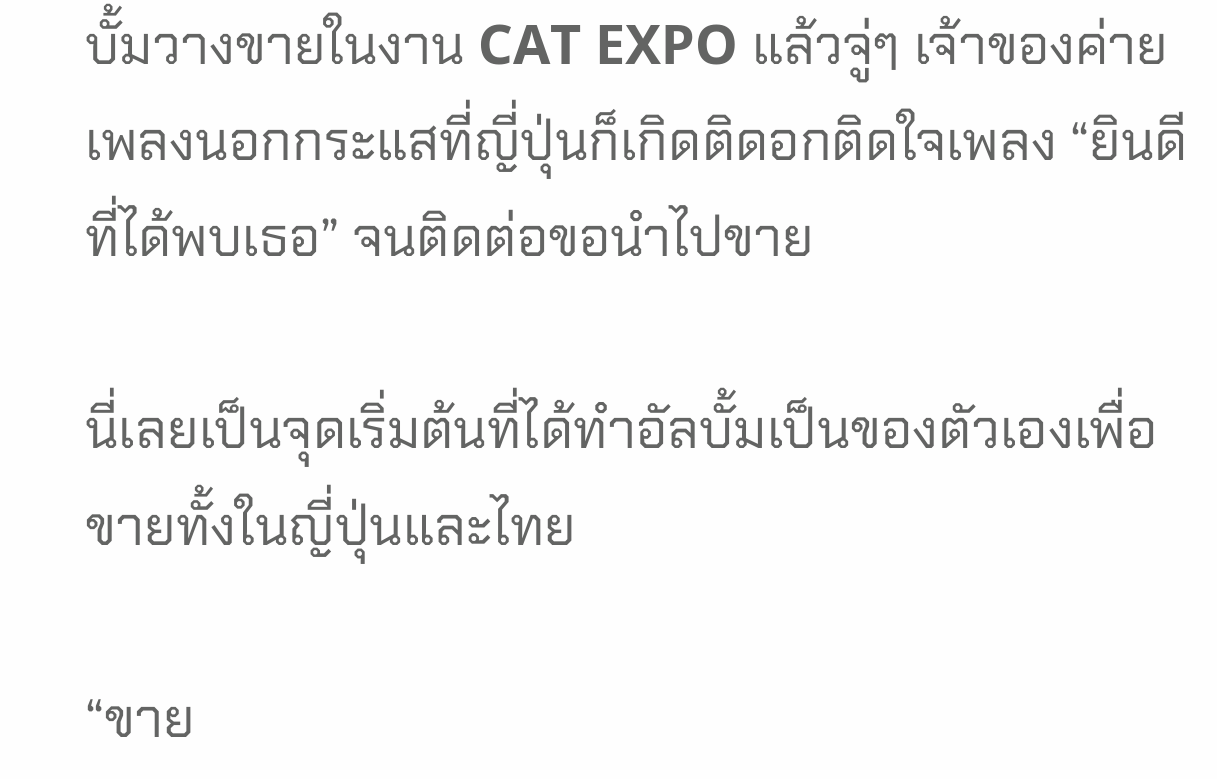บั้มวางขายในงาน CAT EXPO แล้วจู่ๆ เจ้าของค่ายเพลงนอกกระแสที่ญี่ปุ่นก็เกิดติดอกติดใจเพลง “ยินดีที่ได้พบเธอ” จนติดต่อขอนำไปขาย

นี่เลยเป็นจุดเริ่มต้นที่ได้ทำอัลบั้มเป็นของตัวเองเพื่อขายทั้งในญี่ปุ่นและไทย

“ขาย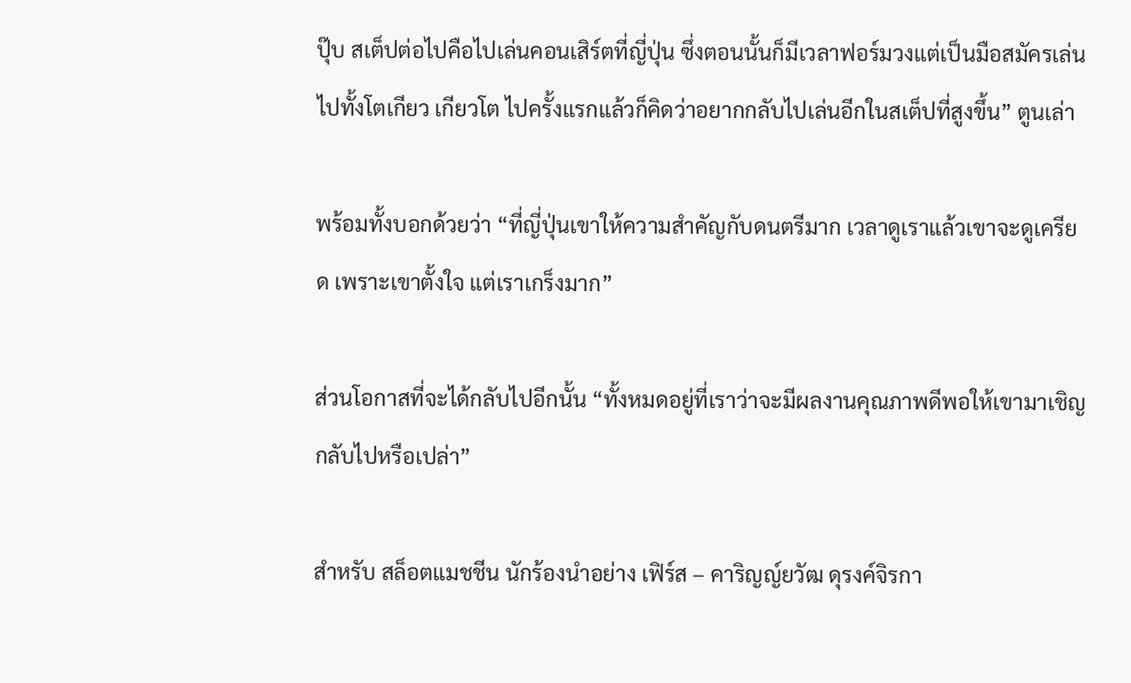ปุ๊บ สเต็ปต่อไปคือไปเล่นคอนเสิร์ตที่ญี่ปุ่น ซึ่งตอนนั้นก็มีเวลาฟอร์มวงแต่เป็นมือสมัครเล่นไปทั้งโตเกียว เกียวโต ไปครั้งแรกแล้วก็คิดว่าอยากกลับไปเล่นอีกในสเต็ปที่สูงขึ้น” ตูนเล่า

พร้อมทั้งบอกด้วยว่า “ที่ญี่ปุ่นเขาให้ความสำคัญกับดนตรีมาก เวลาดูเราแล้วเขาจะดูเครียด เพราะเขาตั้งใจ แต่เราเกร็งมาก”

ส่วนโอกาสที่จะได้กลับไปอีกนั้น “ทั้งหมดอยู่ที่เราว่าจะมีผลงานคุณภาพดีพอให้เขามาเชิญกลับไปหรือเปล่า”

สำหรับ สล็อตแมชชีน นักร้องนำอย่าง เฟิร์ส – คาริญญ์ยวัฒ ดุรงค์จิรกา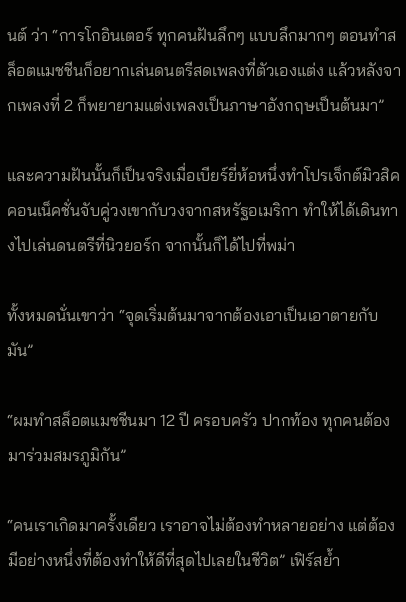นต์ ว่า “การโกอินเตอร์ ทุกคนฝันลึกๆ แบบลึกมากๆ ตอนทำสล็อตแมชชีนก็อยากเล่นดนตรีสดเพลงที่ตัวเองแต่ง แล้วหลังจากเพลงที่ 2 ก็พยายามแต่งเพลงเป็นภาษาอังกฤษเป็นต้นมา”

และความฝันนั้นก็เป็นจริงเมื่อเบียร์ยี่ห้อหนึ่งทำโปรเจ็กต์มิวสิคคอนเน็คชั่นจับคู่วงเขากับวงจากสหรัฐอเมริกา ทำให้ได้เดินทางไปเล่นดนตรีที่นิวยอร์ก จากนั้นก็ได้ไปที่พม่า

ทั้งหมดนั่นเขาว่า “จุดเริ่มต้นมาจากต้องเอาเป็นเอาตายกับมัน”

“ผมทำสล็อตแมชชีนมา 12 ปี ครอบครัว ปากท้อง ทุกคนต้องมาร่วมสมรภูมิกัน”

“คนเราเกิดมาครั้งเดียว เราอาจไม่ต้องทำหลายอย่าง แต่ต้องมีอย่างหนึ่งที่ต้องทำให้ดีที่สุดไปเลยในชีวิต” เฟิร์สย้ำ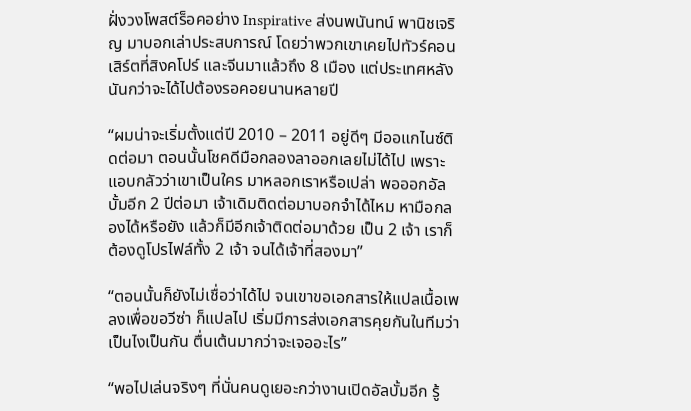ฝั่งวงโพสต์ร็อคอย่าง Inspirative ส่งนพนันทน์ พานิชเจริญ มาบอกเล่าประสบการณ์ โดยว่าพวกเขาเคยไปทัวร์คอนเสิร์ตที่สิงคโปร์ และจีนมาแล้วถึง 8 เมือง แต่ประเทศหลังนันกว่าจะได้ไปต้องรอคอยนานหลายปี

“ผมน่าจะเริ่มตั้งแต่ปี 2010 – 2011 อยู่ดีๆ มีออแกไนซ์ติดต่อมา ตอนนั้นโชคดีมือกลองลาออกเลยไม่ได้ไป เพราะแอบกลัวว่าเขาเป็นใคร มาหลอกเราหรือเปล่า พอออกอัลบั้มอีก 2 ปีต่อมา เจ้าเดิมติดต่อมาบอกจำได้ไหม หามือกลองได้หรือยัง แล้วก็มีอีกเจ้าติดต่อมาด้วย เป็น 2 เจ้า เราก็ต้องดูโปรไฟล์ทั้ง 2 เจ้า จนได้เจ้าที่สองมา”

“ตอนนั้นก็ยังไม่เชื่อว่าได้ไป จนเขาขอเอกสารให้แปลเนื้อเพลงเพื่อขอวีซ่า ก็แปลไป เริ่มมีการส่งเอกสารคุยกันในทีมว่าเป็นไงเป็นกัน ตื่นเต้นมากว่าจะเจออะไร”

“พอไปเล่นจริงๆ ที่นั่นคนดูเยอะกว่างานเปิดอัลบั้มอีก รู้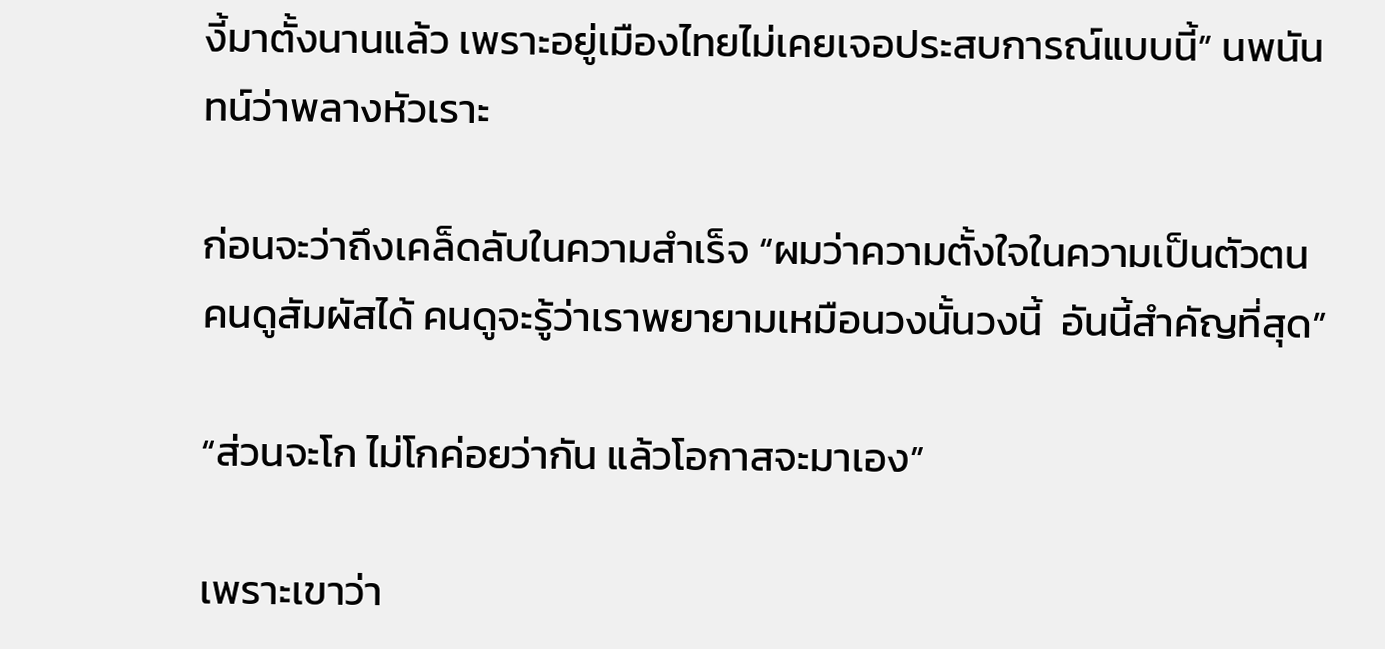งี้มาตั้งนานแล้ว เพราะอยู่เมืองไทยไม่เคยเจอประสบการณ์แบบนี้” นพนันทน์ว่าพลางหัวเราะ

ก่อนจะว่าถึงเคล็ดลับในความสำเร็จ “ผมว่าความตั้งใจในความเป็นตัวตน  คนดูสัมผัสได้ คนดูจะรู้ว่าเราพยายามเหมือนวงนั้นวงนี้  อันนี้สำคัญที่สุด”

“ส่วนจะโก ไม่โกค่อยว่ากัน แล้วโอกาสจะมาเอง”

เพราะเขาว่า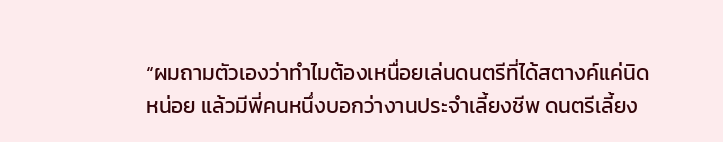“ผมถามตัวเองว่าทำไมต้องเหนื่อยเล่นดนตรีที่ได้สตางค์แค่นิดหน่อย แล้วมีพี่คนหนึ่งบอกว่างานประจำเลี้ยงชีพ ดนตรีเลี้ยง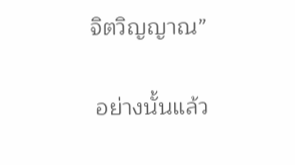จิตวิญญาณ”

 อย่างนั้นแล้ว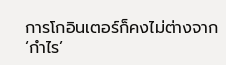การโกอินเตอร์ก็คงไม่ต่างจาก ‘กำไร’